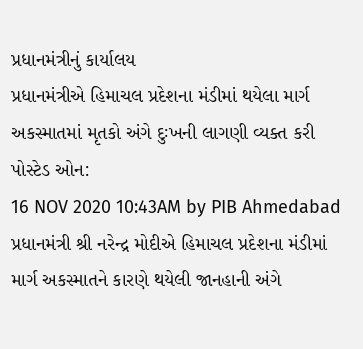પ્રધાનમંત્રીનું કાર્યાલય
પ્રધાનમંત્રીએ હિમાચલ પ્રદેશના મંડીમાં થયેલા માર્ગ અકસ્માતમાં મૃતકો અંગે દુઃખની લાગણી વ્યક્ત કરી
પોસ્ટેડ ઓન:
16 NOV 2020 10:43AM by PIB Ahmedabad
પ્રધાનમંત્રી શ્રી નરેન્દ્ર મોદીએ હિમાચલ પ્રદેશના મંડીમાં માર્ગ અકસ્માતને કારણે થયેલી જાનહાની અંગે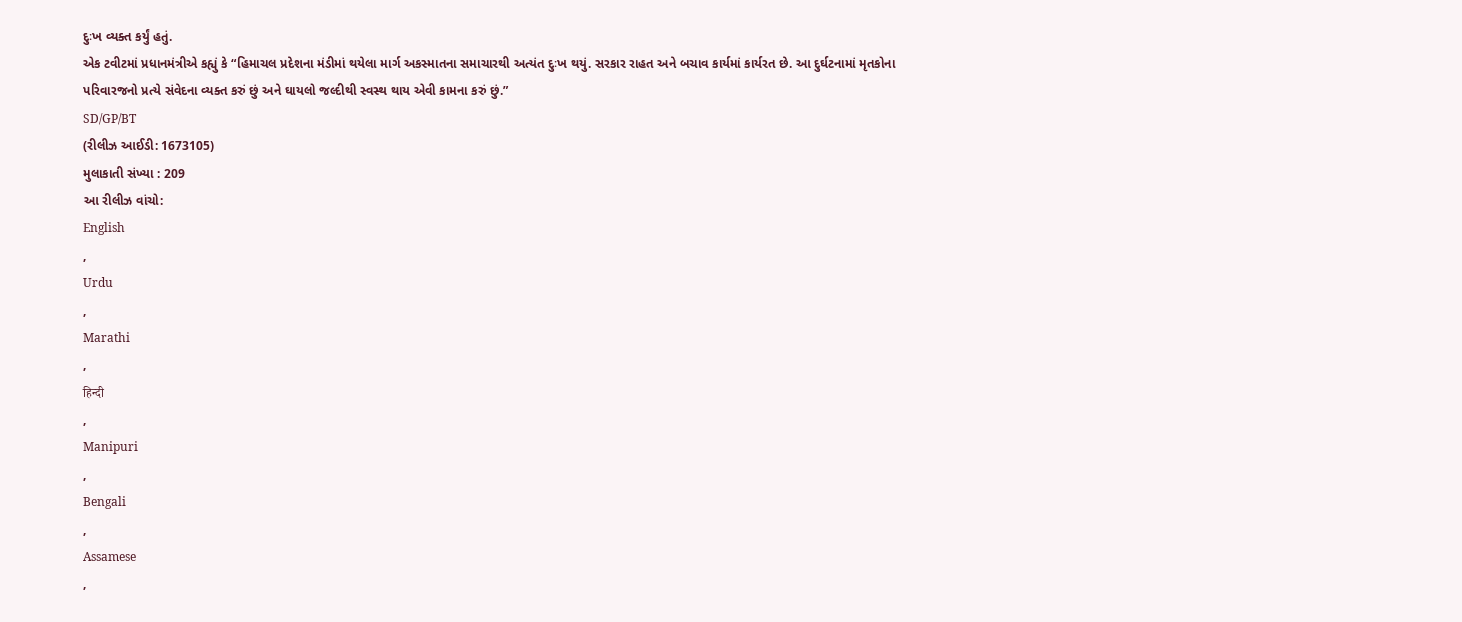દુઃખ વ્યક્ત કર્યું હતું.
એક ટવીટમાં પ્રધાનમંત્રીએ કહ્યું કે “હિમાચલ પ્રદેશના મંડીમાં થયેલા માર્ગ અકસ્માતના સમાચારથી અત્યંત દુઃખ થયું. સરકાર રાહત અને બચાવ કાર્યમાં કાર્યરત છે. આ દુર્ઘટનામાં મૃતકોના પરિવારજનો પ્રત્યે સંવેદના વ્યક્ત કરું છું અને ઘાયલો જલ્દીથી સ્વસ્થ થાય એવી કામના કરું છું.”
SD/GP/BT
(રીલીઝ આઈડી: 1673105)
મુલાકાતી સંખ્યા : 209
આ રીલીઝ વાંચો:
English
,
Urdu
,
Marathi
,
हिन्दी
,
Manipuri
,
Bengali
,
Assamese
,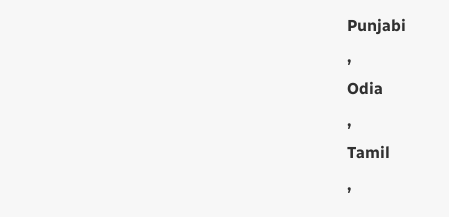Punjabi
,
Odia
,
Tamil
,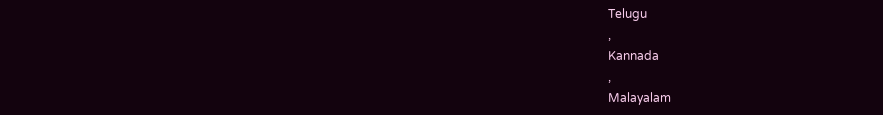Telugu
,
Kannada
,
Malayalam